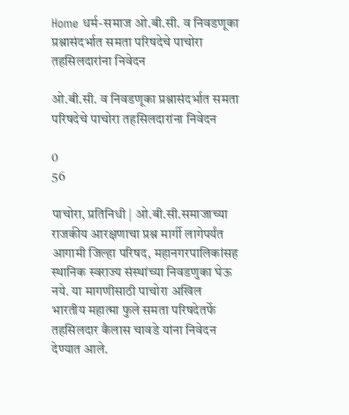Home धर्म-समाज ओ.बी.सी. व निवडणूका प्रश्नासंदर्भात समता परिषदेचे पाचोरा तहसिलदारांना निवेदन

ओ.बी.सी. व निवडणूका प्रश्नासंदर्भात समता परिषदेचे पाचोरा तहसिलदारांना निवेदन

0
56

पाचोरा, प्रतिनिधी | ओ.बी.सी.समाजाच्या राजकीय आरक्षणाचा प्रश्न मार्गी लागेपर्यंत आगामी जिल्हा परिषद, महानगरपालिकांसह स्थानिक स्वराज्य संस्थांच्या निवडणुका घेऊ नये. या मागणीसाठी पाचोरा अखिल भारतीय महात्मा फुले समता परिषदेतर्फे तहसिलदार कैलास चावडे यांना निवेदन देण्यात आले.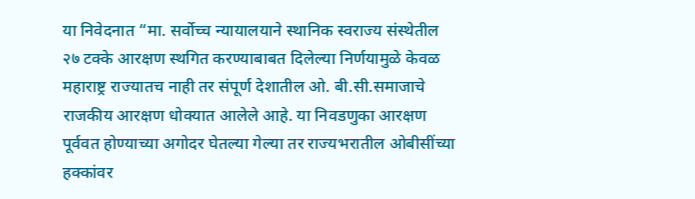या निवेदनात “मा. सर्वोच्च न्यायालयाने स्थानिक स्वराज्य संस्थेतील २७ टक्के आरक्षण स्थगित करण्याबाबत दिलेल्या निर्णयामुळे केवळ महाराष्ट्र राज्यातच नाही तर संपूर्ण देशातील ओ. बी.सी.समाजाचे राजकीय आरक्षण धोक्यात आलेले आहे. या निवडणुका आरक्षण पूर्ववत होण्याच्या अगोदर घेतल्या गेल्या तर राज्यभरातील ओबीसींच्या हक्कांवर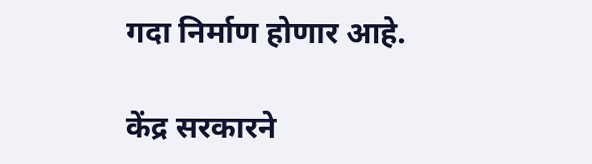गदा निर्माण होणार आहे.

केंद्र सरकारने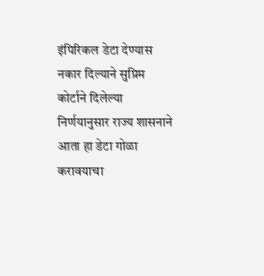इंपिरिकल डेटा देण्यास नकार दिल्याने सुप्रिम कोर्टाने दिलेल्या निर्णयानुसार राज्य शासनाने आता हा डेटा गोळा करावयाचा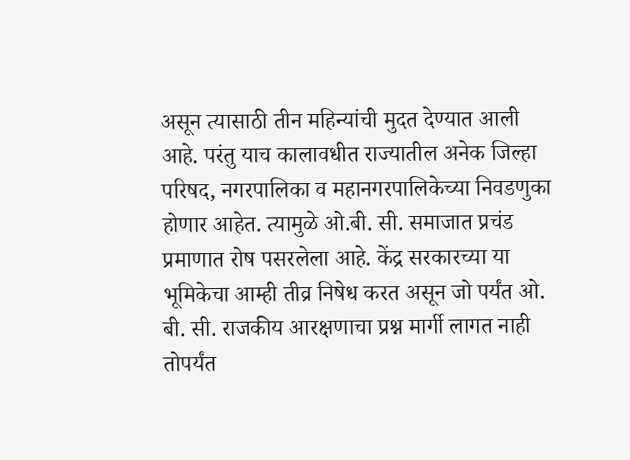असून त्यासाठी तीन महिन्यांची मुदत देण्यात आली आहे. परंतु याच कालावधीत राज्यातील अनेक जिल्हा परिषद, नगरपालिका व महानगरपालिकेच्या निवडणुका होणार आहेत. त्यामुळे ओ.बी. सी. समाजात प्रचंड प्रमाणात रोष पसरलेला आहे. केंद्र सरकारच्या या भूमिकेचा आम्ही तीव्र निषेध करत असून जो पर्यंत ओ. बी. सी. राजकीय आरक्षणाचा प्रश्न मार्गी लागत नाही तोपर्यंत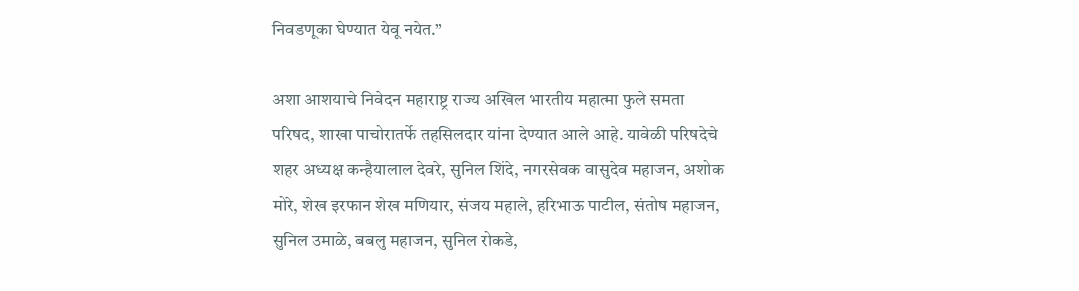निवडणूका घेण्यात येवू नयेत.”

अशा आशयाचे निवेदन महाराष्ट्र राज्य अखिल भारतीय महात्मा फुले समता परिषद, शाखा पाचोरातर्फे तहसिलदार यांना देण्यात आले आहे. यावेळी परिषदेचे शहर अध्यक्ष कन्हैयालाल देवरे, सुनिल शिंदे, नगरसेवक वासुदेव महाजन, अशोक मोरे, शेख इरफान शेख मणियार, संजय महाले, हरिभाऊ पाटील, संतोष महाजन, सुनिल उमाळे, बबलु महाजन, सुनिल रोकडे,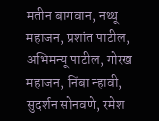मतीन बागवान, नथ्थू महाजन, प्रशांत पाटील, अभिमन्यू पाटील, गोरख महाजन, निंबा न्हावी, सुदर्शन सोनवणे, रमेश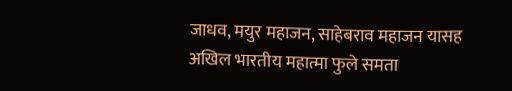जाधव, मयुर महाजन, साहेबराव महाजन यासह अखिल भारतीय महात्मा फुले समता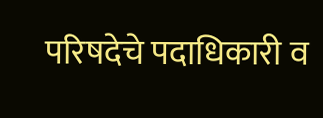परिषदेचे पदाधिकारी व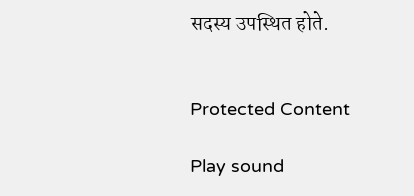सदस्य उपस्थित होते.


Protected Content

Play sound